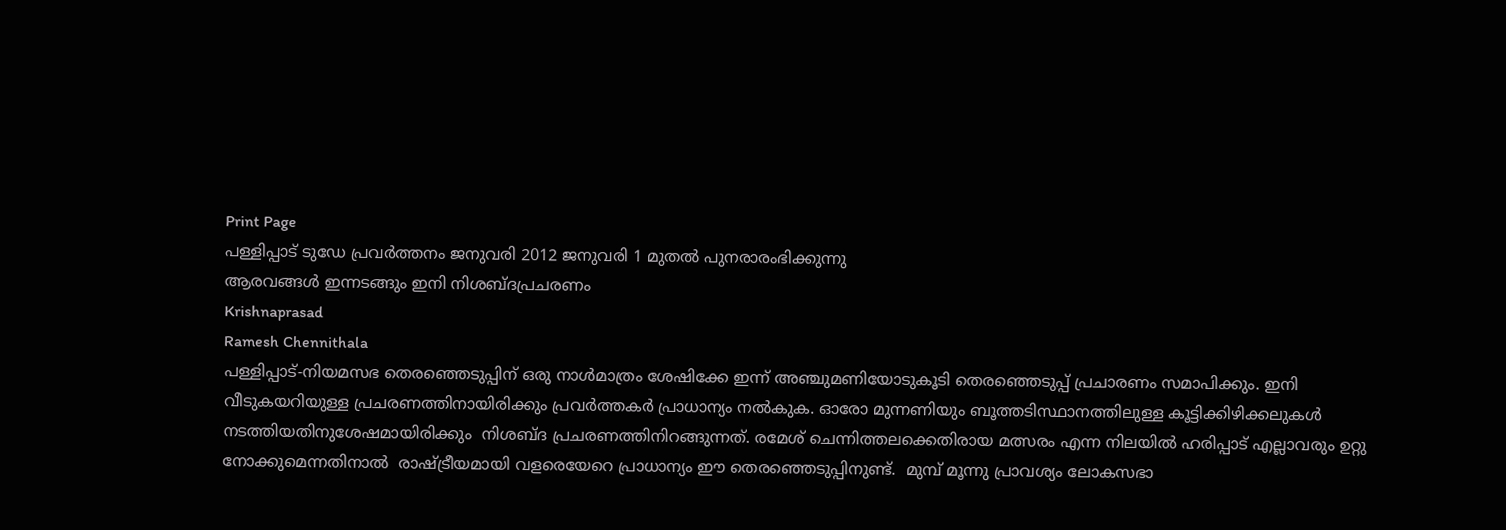Print Page
പള്ളിപ്പാട് ടു‍‍‍ഡേ പ്രവര്‍ത്തനം ജനുവരി 2012 ജനുവരി 1 മുതല്‍ പുനരാരംഭിക്കുന്നു
ആരവങ്ങള്‍ ഇന്നടങ്ങും ഇനി നിശബ്ദപ്രചരണം
Krishnaprasad
Ramesh Chennithala
പള്ളിപ്പാട്-നിയമസഭ തെരഞ്ഞെടുപ്പിന് ഒരു നാള്‍മാത്രം ശേഷിക്കേ ഇന്ന് അഞ്ചുമണിയോടുകൂടി തെരഞ്ഞെടുപ്പ് പ്രചാരണം സമാപിക്കും. ഇനി വീടുകയറിയുള്ള പ്രചരണത്തിനായിരിക്കും പ്രവര്‍ത്തകര്‍ പ്രാധാന്യം നല്‍കുക. ഓരോ മുന്നണിയും ബൂത്തടിസ്ഥാനത്തിലുള്ള കൂട്ടിക്കിഴിക്കലുകള്‍ നടത്തിയതിനുശേഷമായിരിക്കും  നിശബ്ദ പ്രചരണത്തിനിറങ്ങുന്നത്. രമേശ് ചെന്നിത്തലക്കെതിരായ മത്സരം എന്ന നിലയില്‍ ഹരിപ്പാട് എല്ലാവരും ഉറ്റു നോക്കുമെന്നതിനാല്‍  രാഷ്ട്രീയമായി വളരെയേറെ പ്രാധാന്യം ഈ തെരഞ്ഞെടുപ്പിനുണ്ട്.  മുമ്പ് മൂന്നു പ്രാവശ്യം ലോകസഭാ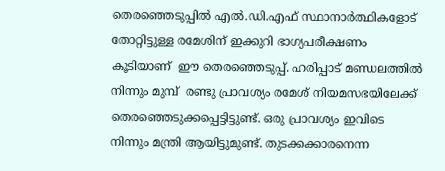തെരഞ്ഞെടുപ്പില്‍ എല്‍.ഡി.എഫ് സ്ഥാനാര്‍ത്ഥികളോട് തോറ്റിട്ടുള്ള രമേശിന് ഇക്കുറി ഭാഗ്യപരീക്ഷണം കൂടിയാണ്  ഈ തെരഞ്ഞെടുപ്പ്. ഹരിപ്പാട് മണ്ഡലത്തില്‍ നിന്നും മുമ്പ്  രണ്ടു പ്രാവശ്യം രമേശ് നിയമസഭയിലേക്ക് തെരഞ്ഞെടുക്കപ്പെട്ടിട്ടുണ്ട്. ഒരു പ്രാവശ്യം ഇവിടെ നിന്നും മന്ത്രി ആയിട്ടുമുണ്ട്. തുടക്കക്കാരനെന്ന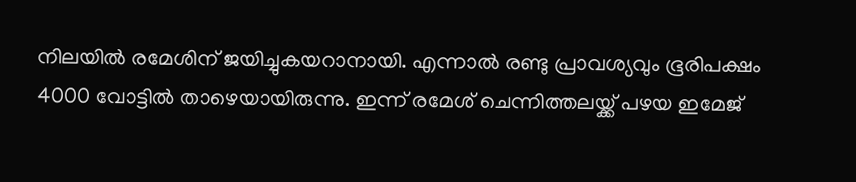നിലയില്‍ രമേശിന് ‍ജയിച്ചുകയറാനായി. എന്നാല്‍ രണ്ടു പ്രാവശ്യവും ഭൂരിപക്ഷം 4000 വോട്ടില്‍ താഴെയായിരുന്നു. ഇന്ന് രമേശ് ചെന്നിത്തലയ്ക്ക് പഴയ ഇമേജ്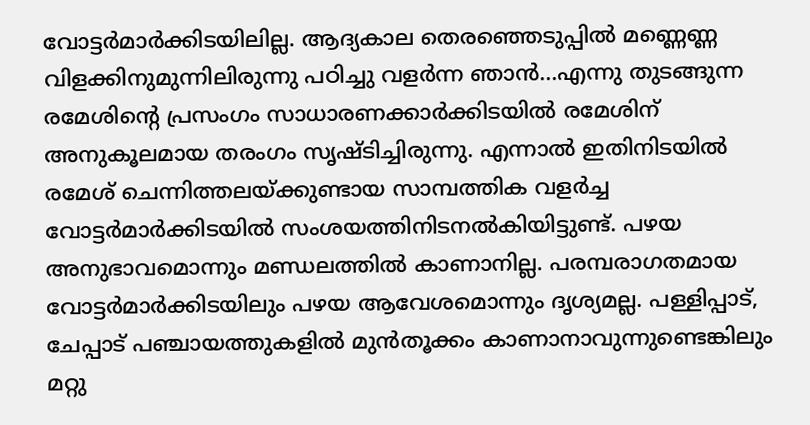വോട്ടര്‍മാര്‍ക്കിടയിലില്ല. ആദ്യകാല തെരഞ്ഞെടുപ്പില്‍ മണ്ണെണ്ണ വിളക്കിനുമുന്നിലിരുന്നു പഠിച്ചു വളര്‍ന്ന ഞാന്‍...എന്നു തുടങ്ങുന്ന രമേശിന്റെ പ്രസംഗം സാധാരണക്കാര്‍ക്കിടയില്‍ രമേശിന് അനുകൂലമായ തരംഗം സൃഷ്ടിച്ചിരുന്നു. എന്നാല്‍ ഇതിനിടയില്‍ രമേശ് ചെന്നിത്തലയ്ക്കുണ്ടായ സാമ്പത്തിക വളര്‍ച്ച വോട്ടര്‍മാര്‍ക്കിടയില്‍ സംശയത്തിനിടനല്‍കിയിട്ടുണ്ട്. പഴയ അനുഭാവമൊന്നും മണ്ഡലത്തില്‍ കാണാനില്ല. പരമ്പരാഗതമായ വോട്ടര്‍മാര്‍ക്കിടയിലും പഴയ ആവേശമൊന്നും ദൃശ്യമല്ല. പള്ളിപ്പാട്, ചേപ്പാട് പഞ്ചായത്തുകളില്‍ മുന്‍തൂക്കം കാണാനാവുന്നുണ്ടെങ്കിലും മറ്റു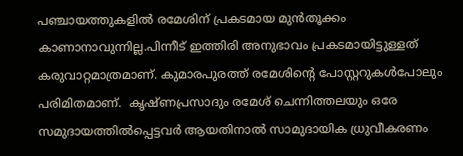പഞ്ചായത്തുകളില്‍ രമേശിന് പ്രകടമായ മുന്‍തൂക്കം കാണാനാവുന്നില്ല.പിന്നീട് ഇത്തിരി അനുഭാവം പ്രകടമായിട്ടുള്ളത് കരുവാറ്റമാത്രമാണ്. കുമാരപുരത്ത് രമേശിന്റെ പോസ്റ്ററുകള്‍പോലും പരിമിതമാണ്.  കൃഷ്ണപ്രസാദും രമേശ് ചെന്നിത്തലയും ഒരേ സമുദായത്തില്‍പ്പെട്ടവര്‍ ആയതിനാല്‍ സാമുദായിക ധ്രുവീകരണം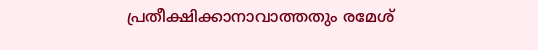പ്രതീക്ഷിക്കാനാവാത്തതും രമേശ്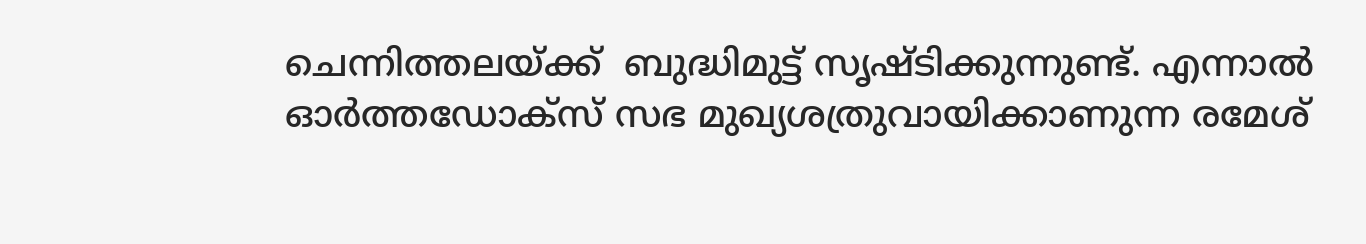ചെന്നിത്തലയ്ക്ക്  ബുദ്ധിമുട്ട് സൃഷ്ടിക്കുന്നുണ്ട്. എന്നാല്‍ ഓര്‍ത്തഡോക്സ് സഭ മുഖ്യശത്രുവായിക്കാണുന്ന രമേശ്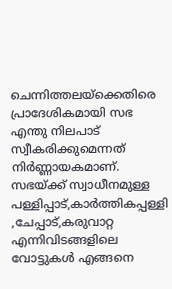ചെന്നിത്തലയ്ക്കെതിരെ പ്രാദേശികമായി സഭ എന്തു നിലപാട് സ്വീകരിക്കുമെന്നത് നിര്‍ണ്ണായകമാണ്. സഭയ്ക്ക് സ്വാധീനമുള്ള പള്ളിപ്പാട്,കാര്‍ത്തികപ്പള്ളി ,ചേപ്പാട്,കരുവാറ്റ എന്നിവിടങ്ങളിലെ വോട്ടുകള്‍ എങ്ങനെ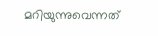മറിയുന്നുവെന്നത്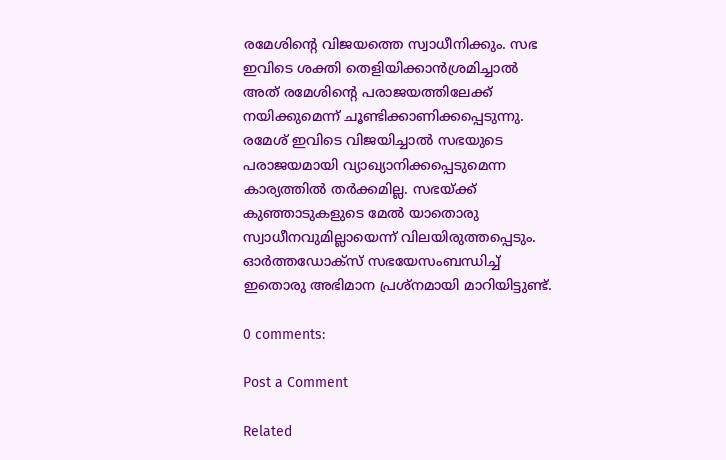രമേശിന്റെ വി‍ജയത്തെ സ്വാധീനിക്കും. സഭ ഇവിടെ ശക്തി തെളിയിക്കാന്‍ശ്രമിച്ചാല്‍ അത് രമേശിന്റെ പരാജയത്തിലേക്ക് നയിക്കുമെന്ന് ചൂണ്ടിക്കാണിക്കപ്പെടുന്നു. രമേശ് ഇവിടെ വിജയിച്ചാല്‍ സഭയുടെ പരാജയമായി വ്യാഖ്യാനിക്കപ്പെടുമെന്ന കാര്യത്തില്‍ തര്‍ക്കമില്ല. സഭയ്ക്ക് കുഞ്ഞാടുകളുടെ മേല്‍ യാതൊരു സ്വാധീനവുമില്ലായെന്ന് വിലയിരുത്തപ്പെടും. ഓര്‍ത്തഡോക്സ് സഭയേസംബന്ധിച്ച് ഇതൊരു അഭിമാന പ്രശ്നമായി മാറിയിട്ടുണ്ട്.

0 comments:

Post a Comment

Related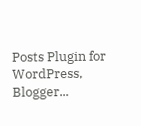Posts Plugin for WordPress, Blogger...